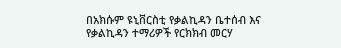በአክሱም ዩኒቨርስቲ የቃልኪዳን ቤተሰብ እና የቃልኪዳን ተማሪዎች የርክክብ መርሃ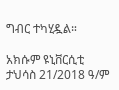ግብር ተካሂዷል።

አክሱም ዩኒቨርሲቲ ታህሳስ 21/2018 ዓ/ም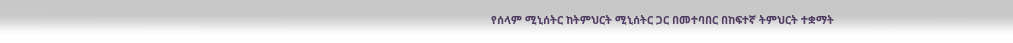የሰላም ሚኒሰትር ከትምህርት ሚኒሰትር ጋር በመተባበር በከፍተኛ ትምህርት ተቋማት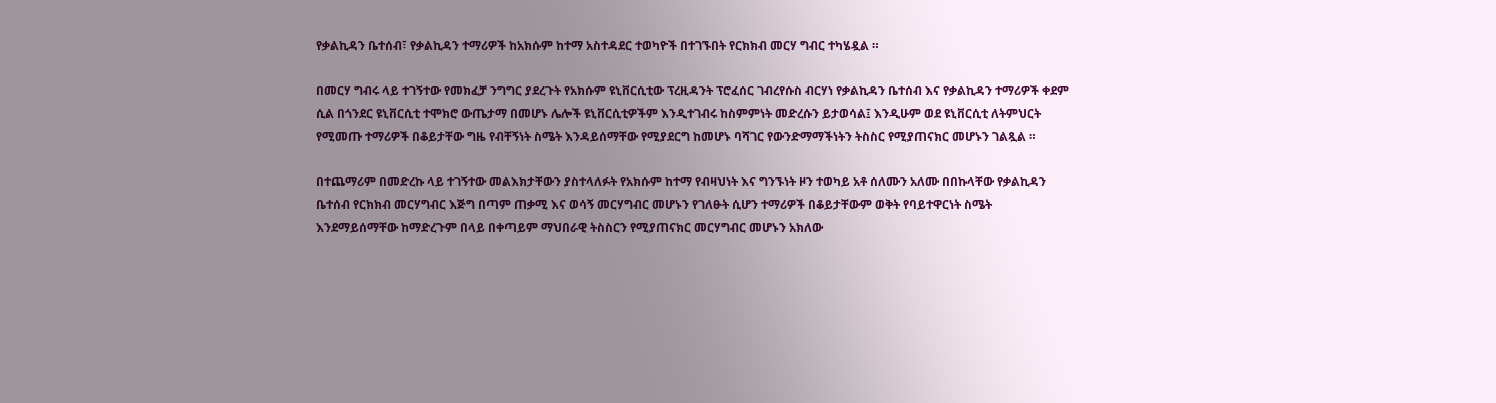የቃልኪዳን ቤተሰብ፣ የቃልኪዳን ተማሪዎች ከአክሱም ከተማ አስተዳደር ተወካዮች በተገኙበት የርክክብ መርሃ ግብር ተካሄዷል ።

በመርሃ ግብሩ ላይ ተገኝተው የመክፈቻ ንግግር ያደረጉት የአክሱም ዩኒቨርሲቲው ፕረዚዳንት ፕሮፈሰር ገብረየሱስ ብርሃነ የቃልኪዳን ቤተሰብ እና የቃልኪዳን ተማሪዎች ቀደም ሲል በጎንደር ዩኒቨርሲቲ ተሞክሮ ውጤታማ በመሆኑ ሌሎች ዩኒቨርሲቲዎችም እንዲተገብሩ ከስምምነት መድረሱን ይታወሳል፤ እንዲሁም ወደ ዩኒቨርሲቲ ለትምህርት የሚመጡ ተማሪዎች በቆይታቸው ግዜ የብቸኝነት ስሜት እንዳይሰማቸው የሚያደርግ ከመሆኑ ባሻገር የውንድማማችነትን ትስስር የሚያጠናክር መሆኑን ገልጿል ።

በተጨማሪም በመድረኩ ላይ ተገኝተው መልእክታቸውን ያስተላለፉት የአክሱም ከተማ የብዛህነት እና ግንኙነት ዞን ተወካይ አቶ ሰለሙን አለሙ በበኩላቸው የቃልኪዳን ቤተሰብ የርክክብ መርሃግብር እጅግ በጣም ጠቃሚ እና ወሳኝ መርሃግብር መሆኑን የገለፁት ሲሆን ተማሪዎች በቆይታቸውም ወቅት የባይተዋርነት ስሜት እንደማይሰማቸው ከማድረጉም በላይ በቀጣይም ማህበራዊ ትስስርን የሚያጠናክር መርሃግብር መሆኑን አክለው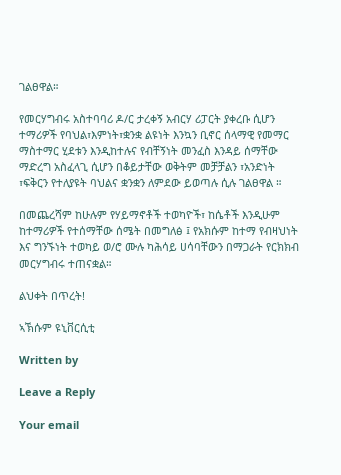ገልፀዋል።

የመርሃግብሩ አስተባባሪ ዶ/ር ታረቀኝ አብርሃ ሪፓርት ያቀረቡ ሲሆን ተማሪዎች የባህል፣እምነት፣ቋንቋ ልዩነት እንኳን ቢኖር ሰላማዊ የመማር ማስተማር ሂደቱን እንዲከተሉና የብቸኝነት መንፈስ እንዳይ ሰማቸው ማድረግ አስፈላጊ ሲሆን በቆይታቸው ወቅትም መቻቻልን ፣አንድነት ፣ፍቅርን የተለያዩት ባህልና ቋንቋን ለምደው ይወጣሉ ሲሉ ገልፀዋል ።

በመጨረሻም ከሁሉም የሃይማኖቶች ተወካዮች፣ ከሴቶች እንዲሁም ከተማሪዎች የተሰማቸው ሰሜት በመግለፅ ፤ የአክሱም ከተማ የብዛህነት እና ግንኙነት ተወካይ ወ/ሮ ሙሉ ካሕሳይ ሀሳባቸውን በማጋራት የርክክብ መርሃግብሩ ተጠናቋል።

ልህቀት በጥረት!

ኣኽሱም ዩኒቨርሲቲ

Written by

Leave a Reply

Your email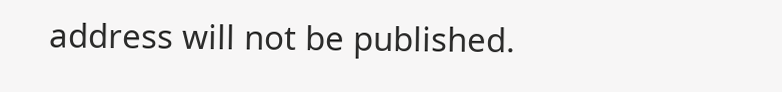address will not be published.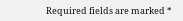Required fields are marked *